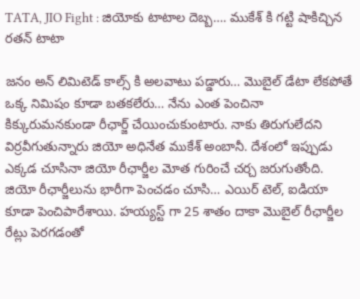TATA, JIO Fight : జియోకు టాటాల దెబ్బ…. ముకేశ్ కి గట్టి షాకిచ్చిన రతన్ టాటా

జనం అన్ లిమిటెడ్ కాల్స్ కి అలవాటు పడ్డారు… మొబైల్ డేటా లేకపోతే ఒక్క నిమిషం కూడా బతకలేరు… నేను ఎంత పెంచినా కిక్కురుమనకుండా రీఛార్జ్ చేయించుకుంటారు. నాకు తిరుగులేదని విర్రవీగుతున్నారు జియో అధినేత ముకేశ్ అంబానీ. దేశంలో ఇప్పుడు ఎక్కడ చూసినా జియో రీఛార్జీల మోత గురించే చర్చ జరుగుతోంది. జియో రీఛార్జీలును భారీగా పెంచడం చూసి… ఎయిర్ టెల్, ఐడియా కూడా పెంచిపారేశాయి. హయ్యస్ట్ గా 25 శాతం దాకా మొబైల్ రీఛార్జీల రేట్లు పెరగడంతో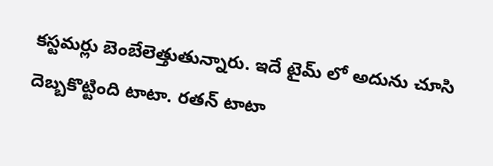కస్టమర్లు బెంబేలెత్తుతున్నారు. ఇదే టైమ్ లో అదును చూసి దెబ్బకొట్టింది టాటా. రతన్ టాటా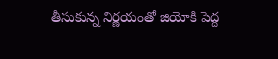తీసుకున్న నిర్ణయంతో జియోకి పెద్ద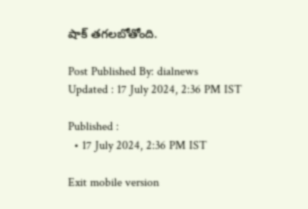షాక్ తగలబోతోంది.

Post Published By: dialnews
Updated : 17 July 2024, 2:36 PM IST

Published :
  • 17 July 2024, 2:36 PM IST

Exit mobile version